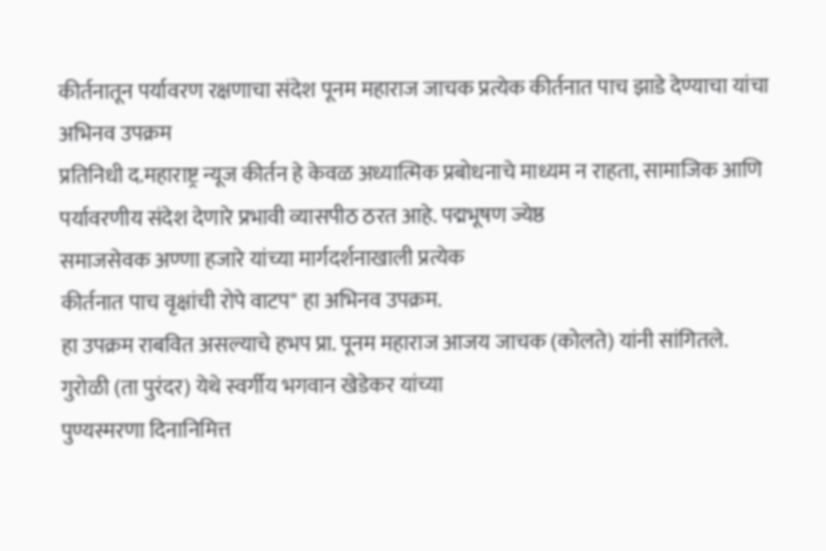कीर्तनातून पर्यावरण रक्षणाचा संदेश पूनम महाराज जाचक प्रत्येक कीर्तनात पाच झाडे देण्याचा यांचा अभिनव उपक्रम
प्रतिनिधी द.महाराष्ट्र न्यूज कीर्तन हे केवळ अध्यात्मिक प्रबोधनाचे माध्यम न राहता, सामाजिक आणि पर्यावरणीय संदेश देणारे प्रभावी व्यासपीठ ठरत आहे. पद्मभूषण ज्येष्ठ
समाजसेवक अण्णा हजारे यांच्या मार्गदर्शनाखाली प्रत्येक
कीर्तनात पाच वृक्षांची रोपे वाटप" हा अभिनव उपक्रम.
हा उपक्रम राबवित असल्याचे हभप प्रा. पूनम महाराज आजय जाचक (कोलते) यांनी सांगितले.
गुरोळी (ता पुरंदर) येथे स्वर्गीय भगवान खेडेकर यांच्या
पुण्यस्मरणा दिनानिमित्त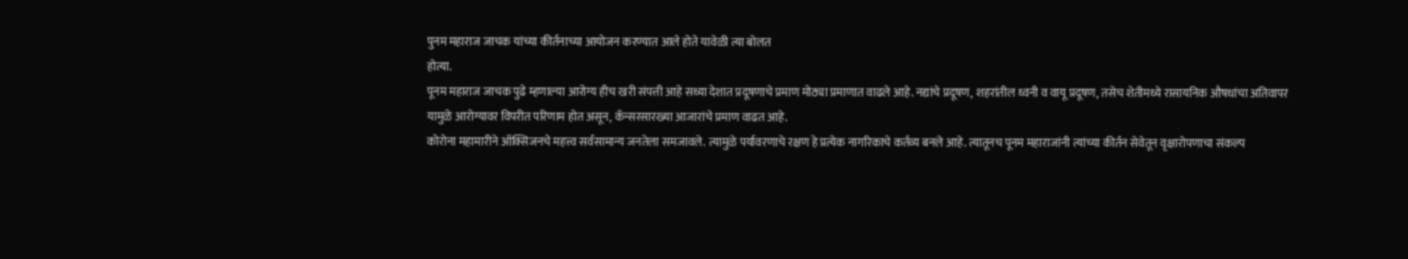पुनम महाराज जाचक यांच्या कीर्तनाच्या आयोजन करण्यात आले होते यावेळी त्या बोलत
होत्या.
पूनम महाराज जाचक पुढे म्हणाल्या आरोग्य हीच खरी संपत्ती आहे सध्या देशात प्रदूषणाचे प्रमाण मोठ्या प्रमाणात वाढले आहे. नद्यांचे प्रदूषण, शहरांतील ध्वनी व वायू प्रदूषण, तसेच शेतीमध्ये रासायनिक औषधांचा अतिवापर
यामुळे आरोग्यावर विपरीत परिणाम होत असून, कॅन्सरसारख्या आजारांचे प्रमाण वाढत आहे.
कोरोना महामारीने ऑक्सिजनचे महत्त्व सर्वसामान्य जनतेला समजावले. त्यामुळे पर्यावरणाचे रक्षण हे प्रत्येक नागरिकाचे कर्तव्य बनले आहे. त्यातूनच पूनम महाराजांनी त्यांच्या कीर्तन सेवेतून वृक्षारोपणाचा संकल्प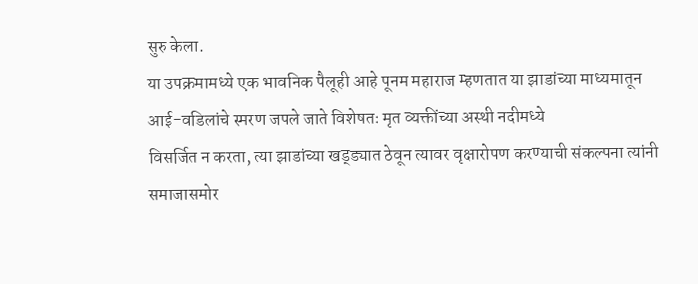सुरु केला.
या उपक्रमामध्ये एक भावनिक पैलूही आहे पूनम महाराज म्हणतात या झाडांच्या माध्यमातून आई-वडिलांचे स्मरण जपले जाते विशेषतः मृत व्यक्तींच्या अस्थी नदीमध्ये
विसर्जित न करता, त्या झाडांच्या खड्ड्यात ठेवून त्यावर वृक्षारोपण करण्याची संकल्पना त्यांनी समाजासमोर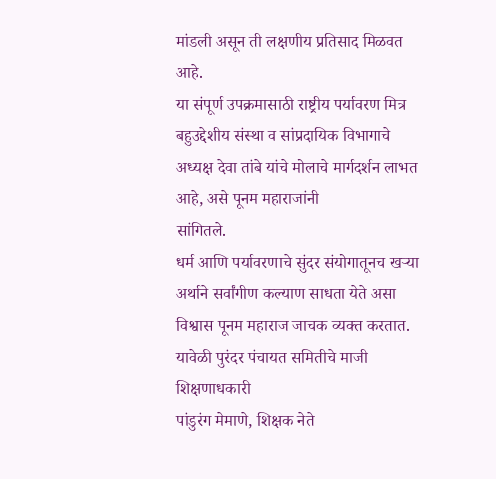मांडली असून ती लक्षणीय प्रतिसाद मिळवत आहे.
या संपूर्ण उपक्रमासाठी राष्ट्रीय पर्यावरण मित्र बहुउद्देशीय संस्था व सांप्रदायिक विभागाचे अध्यक्ष देवा तांबे यांचे मोलाचे मार्गदर्शन लाभत आहे, असे पूनम महाराजांनी
सांगितले.
धर्म आणि पर्यावरणाचे सुंदर संयोगातूनच खऱ्या अर्थाने सर्वांगीण कल्याण साधता येते असा विश्वास पूनम महाराज जाचक व्यक्त करतात.
यावेळी पुरंदर पंचायत समितीचे माजी शिक्षणाधकारी
पांडुरंग मेमाणे, शिक्षक नेते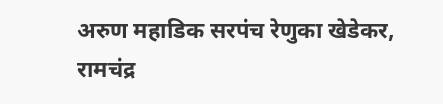अरुण महाडिक सरपंच रेणुका खेडेकर, रामचंद्र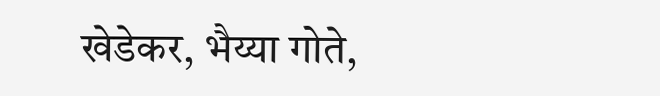खेडेकर, भैय्या गोते,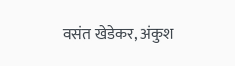वसंत खेडेकर, अंकुश